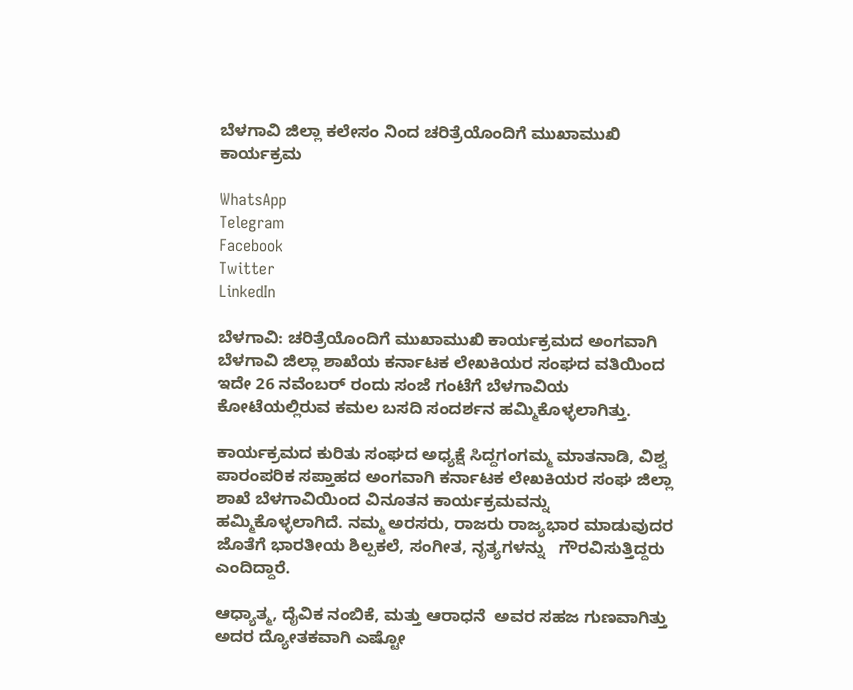ಬೆಳಗಾವಿ ಜಿಲ್ಲಾ ಕಲೇಸಂ ನಿಂದ ಚರಿತ್ರೆಯೊಂದಿಗೆ ಮುಖಾಮುಖಿ ಕಾರ್ಯಕ್ರಮ

WhatsApp
Telegram
Facebook
Twitter
LinkedIn

ಬೆಳಗಾವಿ: ಚರಿತ್ರೆಯೊಂದಿಗೆ ಮುಖಾಮುಖಿ ಕಾರ್ಯಕ್ರಮದ ಅಂಗವಾಗಿ ಬೆಳಗಾವಿ ಜಿಲ್ಲಾ ಶಾಖೆಯ ಕರ್ನಾಟಕ ಲೇಖಕಿಯರ ಸಂಘದ ವತಿಯಿಂದ ಇದೇ 26 ನವೆಂಬರ್ ರಂದು ಸಂಜೆ ಗಂಟೆಗೆ ಬೆಳಗಾವಿಯ ಕೋಟೆಯಲ್ಲಿರುವ ಕಮಲ ಬಸದಿ ಸಂದರ್ಶನ ಹಮ್ಮಿಕೊಳ್ಳಲಾಗಿತ್ತು.

ಕಾರ್ಯಕ್ರಮದ ಕುರಿತು ಸಂಘದ ಅಧ್ಯಕ್ಷೆ ಸಿದ್ದಗಂಗಮ್ಮ ಮಾತನಾಡಿ, ವಿಶ್ವ ಪಾರಂಪರಿಕ ಸಪ್ತಾಹದ ಅಂಗವಾಗಿ ಕರ್ನಾಟಕ ಲೇಖಕಿಯರ ಸಂಘ ಜಿಲ್ಲಾ ಶಾಖೆ ಬೆಳಗಾವಿಯಿಂದ ವಿನೂತನ ಕಾರ್ಯಕ್ರಮವನ್ನು ಹಮ್ಮಿಕೊಳ್ಳಲಾಗಿದೆ. ನಮ್ಮ ಅರಸರು, ರಾಜರು ರಾಜ್ಯಭಾರ ಮಾಡುವುದರ ಜೊತೆಗೆ ಭಾರತೀಯ ಶಿಲ್ಪಕಲೆ, ಸಂಗೀತ, ನೃತ್ಯಗಳನ್ನು   ಗೌರವಿಸುತ್ತಿದ್ದರು ಎಂದಿದ್ದಾರೆ.

ಆಧ್ಯಾತ್ಮ, ದೈವಿಕ ನಂಬಿಕೆ, ಮತ್ತು ಆರಾಧನೆ  ಅವರ ಸಹಜ ಗುಣವಾಗಿತ್ತು ಅದರ ದ್ಯೋತಕವಾಗಿ ಎಷ್ಟೋ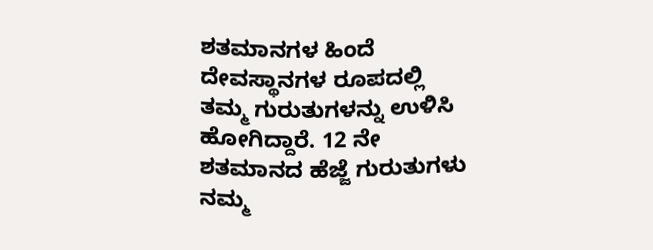ಶತಮಾನಗಳ ಹಿಂದೆ  ದೇವಸ್ಥಾನಗಳ ರೂಪದಲ್ಲಿ ತಮ್ಮ ಗುರುತುಗಳನ್ನು ಉಳಿಸಿ ಹೋಗಿದ್ದಾರೆ. 12 ನೇ ಶತಮಾನದ ಹೆಜ್ಜೆ ಗುರುತುಗಳು ನಮ್ಮ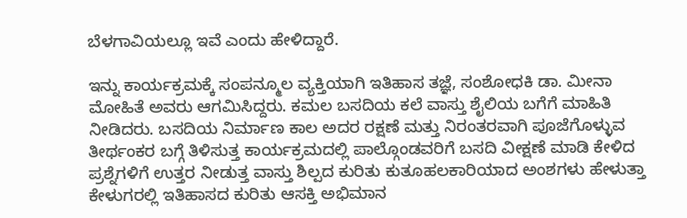ಬೆಳಗಾವಿಯಲ್ಲೂ ಇವೆ ಎಂದು ಹೇಳಿದ್ದಾರೆ.

ಇನ್ನು ಕಾರ್ಯಕ್ರಮಕ್ಕೆ ಸಂಪನ್ಮೂಲ ವ್ಯಕ್ತಿಯಾಗಿ ಇತಿಹಾಸ ತಜ್ಞೆ, ಸಂಶೋಧಕಿ ಡಾ. ಮೀನಾ ಮೋಹಿತೆ ಅವರು ಆಗಮಿಸಿದ್ದರು. ಕಮಲ ಬಸದಿಯ ಕಲೆ ವಾಸ್ತು ಶೈಲಿಯ ಬಗೆಗೆ ಮಾಹಿತಿ ನೀಡಿದರು. ಬಸದಿಯ ನಿರ್ಮಾಣ ಕಾಲ ಅದರ ರಕ್ಷಣೆ ಮತ್ತು ನಿರಂತರವಾಗಿ ಪೂಜೆಗೊಳ್ಳುವ ತೀರ್ಥಂಕರ ಬಗ್ಗೆ ತಿಳಿಸುತ್ತ ಕಾರ್ಯಕ್ರಮದಲ್ಲಿ ಪಾಲ್ಗೊಂಡವರಿಗೆ ಬಸದಿ ವೀಕ್ಷಣೆ ಮಾಡಿ ಕೇಳಿದ ಪ್ರಶ್ನೆಗಳಿಗೆ ಉತ್ತರ ನೀಡುತ್ತ ವಾಸ್ತು ಶಿಲ್ಪದ ಕುರಿತು ಕುತೂಹಲಕಾರಿಯಾದ ಅಂಶಗಳು ಹೇಳುತ್ತಾ ಕೇಳುಗರಲ್ಲಿ ಇತಿಹಾಸದ ಕುರಿತು ಆಸಕ್ತಿ ಅಭಿಮಾನ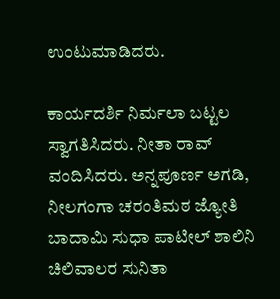ಉಂಟುಮಾಡಿದರು.

ಕಾರ್ಯದರ್ಶಿ ನಿರ್ಮಲಾ ಬಟ್ಟಲ ಸ್ವಾಗತಿಸಿದರು. ನೀತಾ ರಾವ್ ವಂದಿಸಿದರು. ಅನ್ನಪೂರ್ಣ ಅಗಡಿ, ನೀಲಗಂಗಾ ಚರಂತಿಮಠ ಜ್ಯೋತಿ ಬಾದಾಮಿ ಸುಧಾ ಪಾಟೀಲ್ ಶಾಲಿನಿ ಚಿಲಿವಾಲರ ಸುನಿತಾ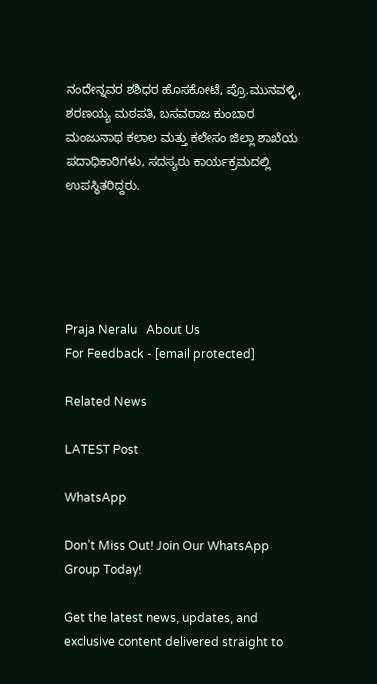ನಂದೇನ್ನವರ ಶಶಿಧರ ಹೊಸಕೋಟೆ, ಪ್ರೊ.ಮುನವಳ್ಳಿ, ಶರಣಯ್ಯ ಮಠಪತಿ, ಬಸವರಾಜ ಕುಂಬಾರ ಮಂಜುನಾಥ ಕಲಾಲ ಮತ್ತು ಕಲೇಸಂ ಜಿಲ್ಲಾ ಶಾಖೆಯ ಪದಾಧಿಕಾರಿಗಳು, ಸದಸ್ಯರು ಕಾರ್ಯಕ್ರಮದಲ್ಲಿ ಉಪಸ್ಥಿತರಿದ್ದರು.





Praja Neralu   About Us
For Feedback - [email protected]

Related News

LATEST Post

WhatsApp

Don’t Miss Out! Join Our WhatsApp Group Today!

Get the latest news, updates, and exclusive content delivered straight to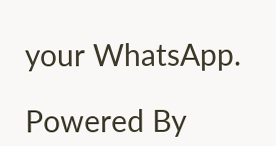your WhatsApp.

Powered By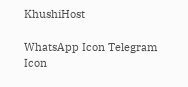KhushiHost

WhatsApp Icon Telegram Icon